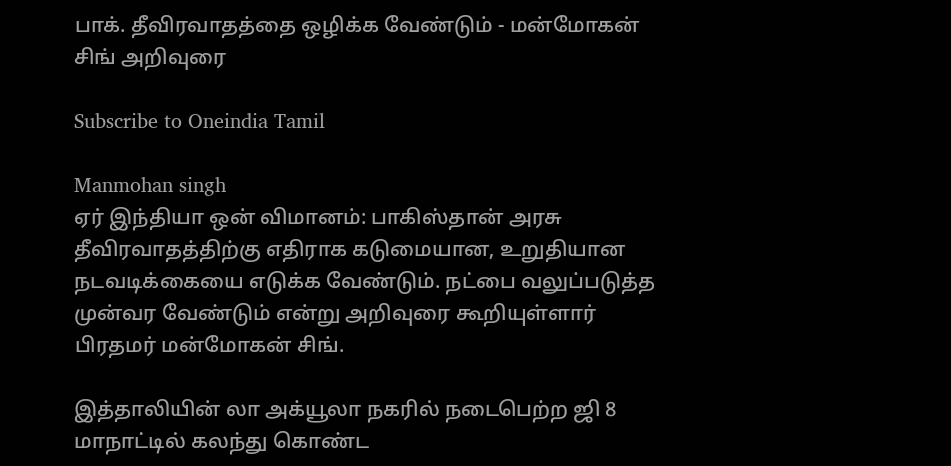பாக். தீவிரவாதத்தை ஒழிக்க வேண்டும் - மன்மோகன் சிங் அறிவுரை

Subscribe to Oneindia Tamil

Manmohan singh
ஏர் இந்தியா ஒன் விமானம்: பாகிஸ்தான் அரசு தீவிரவாதத்திற்கு எதிராக கடுமையான, உறுதியான நடவடிக்கையை எடுக்க வேண்டும். நட்பை வலுப்படுத்த முன்வர வேண்டும் என்று அறிவுரை கூறியுள்ளார் பிரதமர் மன்மோகன் சிங்.

இத்தாலியின் லா அக்யூலா நகரில் நடைபெற்ற ஜி 8 மாநாட்டில் கலந்து கொண்ட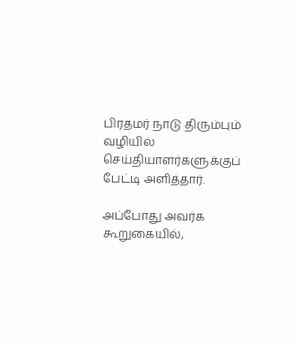பிரதமர் நாடு திரும்பும் வழியில் செய்தியாளர்களுக்குப் பேட்டி அளித்தார்.

அப்போது அவர்க கூறுகையில்,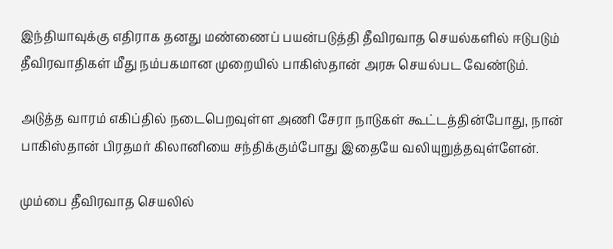இந்தியாவுக்கு எதிராக தனது மண்ணைப் பயன்படுத்தி தீவிரவாத செயல்களில் ஈடுபடும் தீவிரவாதிகள் மீது நம்பகமான முறையில் பாகிஸ்தான் அரசு செயல்பட வேண்டும்.

அடுத்த வாரம் எகிப்தில் நடைபெறவுள்ள அணி சேரா நாடுகள் கூட்டத்தின்போது, நான் பாகிஸ்தான் பிரதமர் கிலானியை சந்திக்கும்போது இதையே வலியுறுத்தவுள்ளேன்.

மும்பை தீவிரவாத செயலில்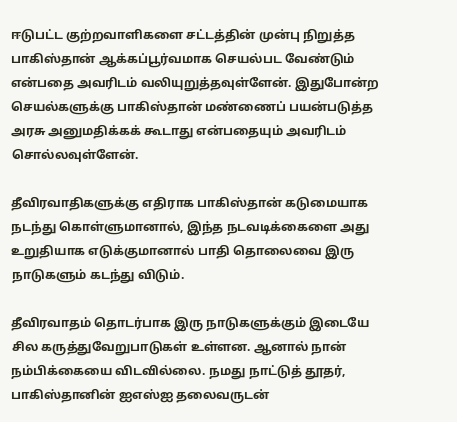ஈடுபட்ட குற்றவாளிகளை சட்டத்தின் முன்பு நிறுத்த பாகிஸ்தான் ஆக்கப்பூர்வமாக செயல்பட வேண்டும் என்பதை அவரிடம் வலியுறுத்தவுள்ளேன். இதுபோன்ற செயல்களுக்கு பாகிஸ்தான் மண்ணைப் பயன்படுத்த அரசு அனுமதிக்கக் கூடாது என்பதையும் அவரிடம் சொல்லவுள்ளேன்.

தீவிரவாதிகளுக்கு எதிராக பாகிஸ்தான் கடுமையாக நடந்து கொள்ளுமானால், இந்த நடவடிக்கைளை அது உறுதியாக எடுக்குமானால் பாதி தொலைவை இரு நாடுகளும் கடந்து விடும்.

தீவிரவாதம் தொடர்பாக இரு நாடுகளுக்கும் இடையே சில கருத்துவேறுபாடுகள் உள்ளன. ஆனால் நான் நம்பிக்கையை விடவில்லை. நமது நாட்டுத் தூதர், பாகிஸ்தானின் ஐஎஸ்ஐ தலைவருடன்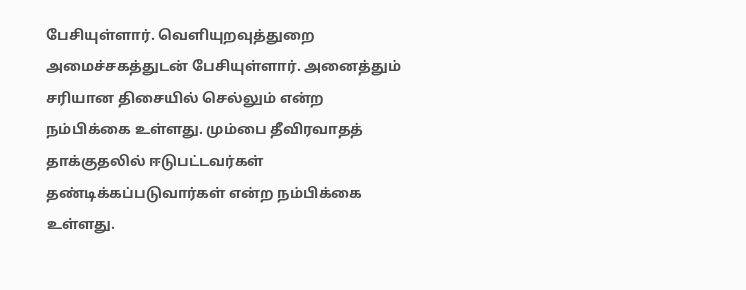பேசியுள்ளார். வெளியுறவுத்துறை அமைச்சகத்துடன் பேசியுள்ளார். அனைத்தும் சரியான திசையில் செல்லும் என்ற நம்பிக்கை உள்ளது. மும்பை தீவிரவாதத் தாக்குதலில் ஈடுபட்டவர்கள் தண்டிக்கப்படுவார்கள் என்ற நம்பிக்கை உள்ளது.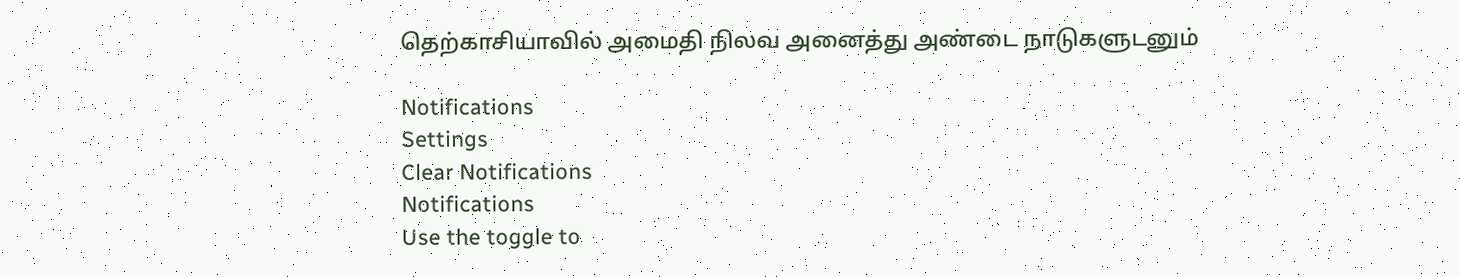தெற்காசியாவில் அமைதி நிலவ அனைத்து அண்டை நாடுகளுடனும்

Notifications
Settings
Clear Notifications
Notifications
Use the toggle to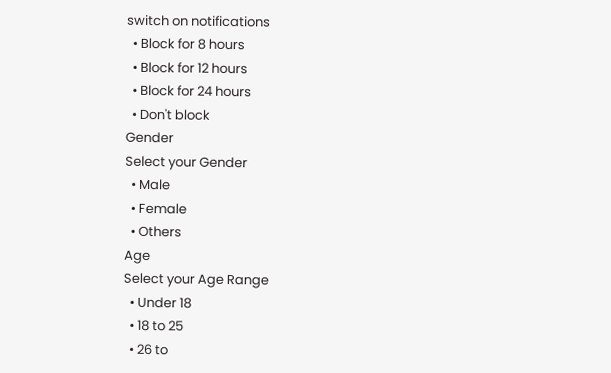switch on notifications
  • Block for 8 hours
  • Block for 12 hours
  • Block for 24 hours
  • Don't block
Gender
Select your Gender
  • Male
  • Female
  • Others
Age
Select your Age Range
  • Under 18
  • 18 to 25
  • 26 to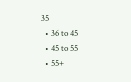35
  • 36 to 45
  • 45 to 55
  • 55+